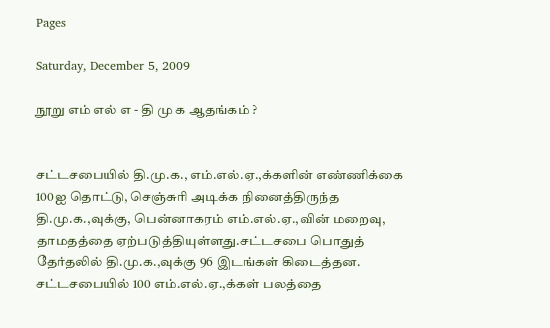Pages

Saturday, December 5, 2009

நூறு எம் எல் எ - தி மு க ஆதங்கம் ?


சட்டசபையில் தி.மு.க., எம்.எல்.ஏ.,க்களின் எண்ணிக்கை 100ஐ தொட்டு, செஞ்சுரி அடிக்க நினைத்திருந்த தி.மு.க.,வுக்கு, பென்னாகரம் எம்.எல்.ஏ.,வின் மறைவு, தாமதத்தை ஏற்படுத்தியுள்ளது.சட்டசபை பொதுத் தேர்தலில் தி.மு.க.,வுக்கு 96 இடங்கள் கிடைத்தன. சட்டசபையில் 100 எம்.எல்.ஏ.,க்கள் பலத்தை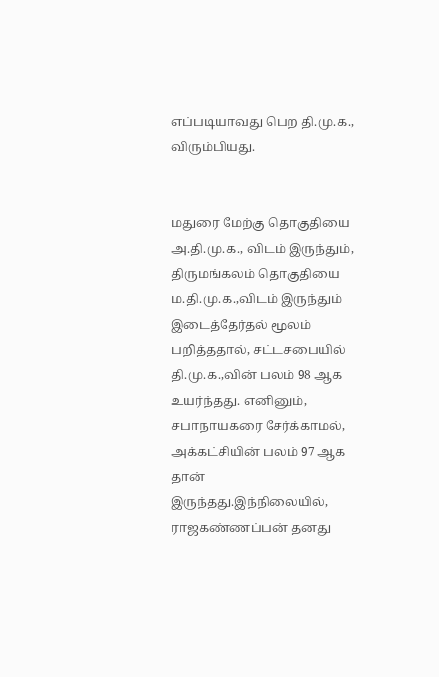எப்படியாவது பெற தி.மு.க., விரும்பியது.


மதுரை மேற்கு தொகுதியை அ.தி.மு.க., விடம் இருந்தும், திருமங்கலம் தொகுதியை ம.தி.மு.க.,விடம் இருந்தும் இடைத்தேர்தல் மூலம் பறித்ததால், சட்டசபையில் தி.மு.க.,வின் பலம் 98 ஆக உயர்ந்தது. எனினும், சபாநாயகரை சேர்க்காமல், அக்கட்சியின் பலம் 97 ஆக தான் இருந்தது.இந்நிலையில், ராஜகண்ணப்பன் தனது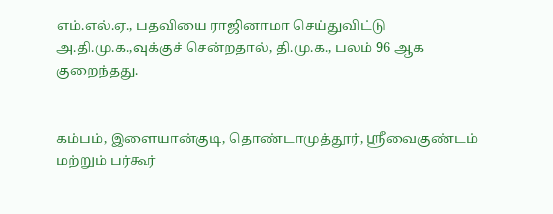எம்.எல்.ஏ., பதவியை ராஜினாமா செய்துவிட்டு அ.தி.மு.க.,வுக்குச் சென்றதால், தி.மு.க., பலம் 96 ஆக குறைந்தது.


கம்பம், இளையான்குடி, தொண்டாமுத்தூர், ஸ்ரீவைகுண்டம் மற்றும் பர்கூர்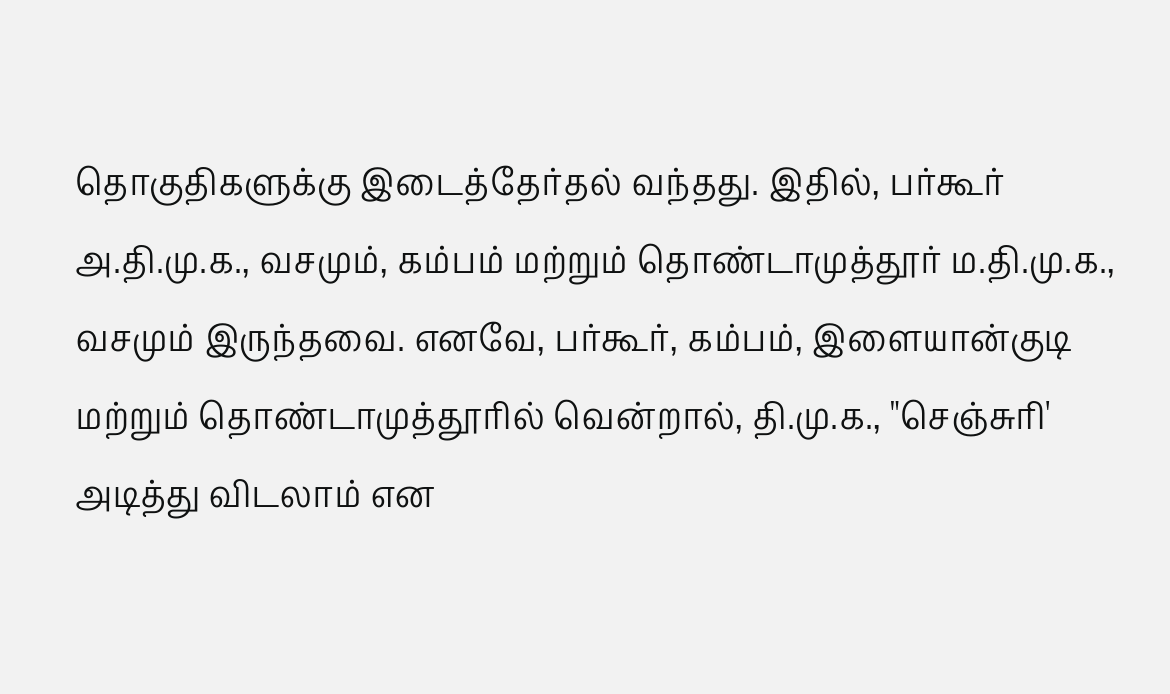தொகுதிகளுக்கு இடைத்தேர்தல் வந்தது. இதில், பர்கூர் அ.தி.மு.க., வசமும், கம்பம் மற்றும் தொண்டாமுத்தூர் ம.தி.மு.க., வசமும் இருந்தவை. எனவே, பர்கூர், கம்பம், இளையான்குடி மற்றும் தொண்டாமுத்தூரில் வென்றால், தி.மு.க., "செஞ்சுரி' அடித்து விடலாம் என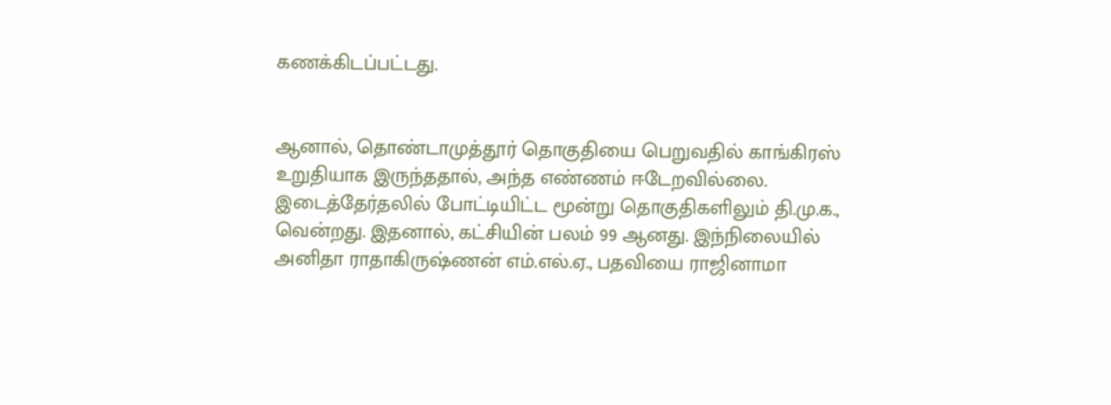கணக்கிடப்பட்டது.


ஆனால், தொண்டாமுத்தூர் தொகுதியை பெறுவதில் காங்கிரஸ் உறுதியாக இருந்ததால், அந்த எண்ணம் ஈடேறவில்லை. இடைத்தேர்தலில் போட்டியிட்ட மூன்று தொகுதிகளிலும் தி.மு.க., வென்றது. இதனால், கட்சியின் பலம் 99 ஆனது. இந்நிலையில் அனிதா ராதாகிருஷ்ணன் எம்.எல்.ஏ., பதவியை ராஜினாமா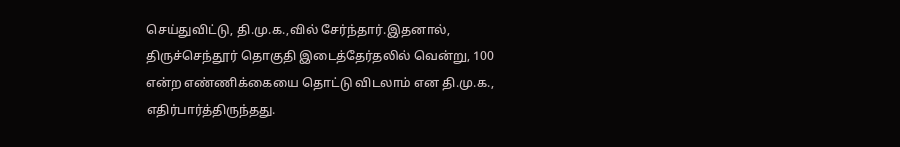செய்துவிட்டு, தி.மு.க.,வில் சேர்ந்தார்.இதனால், திருச்செந்தூர் தொகுதி இடைத்தேர்தலில் வென்று, 100 என்ற எண்ணிக்கையை தொட்டு விடலாம் என தி.மு.க., எதிர்பார்த்திருந்தது.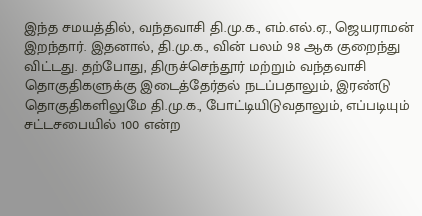இந்த சமயத்தில், வந்தவாசி தி.மு.க., எம்.எல்.ஏ., ஜெயராமன் இறந்தார். இதனால், தி.மு.க., வின் பலம் 98 ஆக குறைந்து விட்டது. தற்போது, திருச்செந்தூர் மற்றும் வந்தவாசி தொகுதிகளுக்கு இடைத்தேர்தல் நடப்பதாலும், இரண்டு தொகுதிகளிலுமே தி.மு.க., போட்டியிடுவதாலும், எப்படியும் சட்டசபையில் 100 என்ற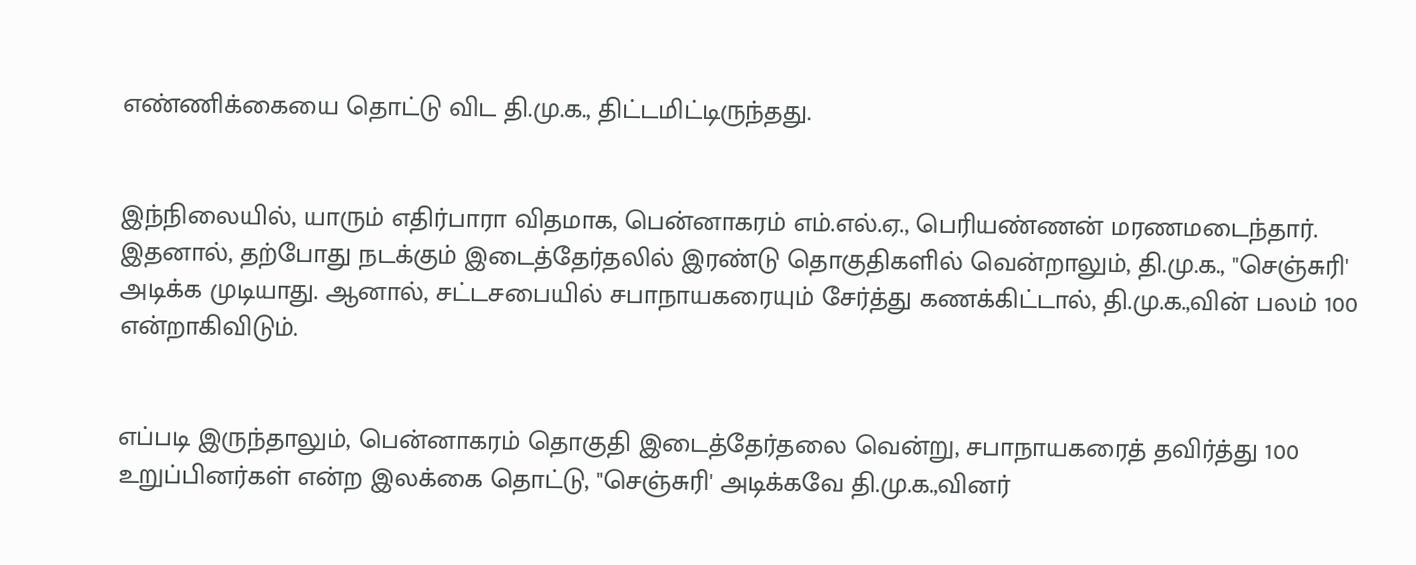எண்ணிக்கையை தொட்டு விட தி.மு.க., திட்டமிட்டிருந்தது.


இந்நிலையில், யாரும் எதிர்பாரா விதமாக, பென்னாகரம் எம்.எல்.ஏ., பெரியண்ணன் மரணமடைந்தார். இதனால், தற்போது நடக்கும் இடைத்தேர்தலில் இரண்டு தொகுதிகளில் வென்றாலும், தி.மு.க., "செஞ்சுரி' அடிக்க முடியாது. ஆனால், சட்டசபையில் சபாநாயகரையும் சேர்த்து கணக்கிட்டால், தி.மு.க.,வின் பலம் 100 என்றாகிவிடும்.


எப்படி இருந்தாலும், பென்னாகரம் தொகுதி இடைத்தேர்தலை வென்று, சபாநாயகரைத் தவிர்த்து 100 உறுப்பினர்கள் என்ற இலக்கை தொட்டு, "செஞ்சுரி' அடிக்கவே தி.மு.க.,வினர்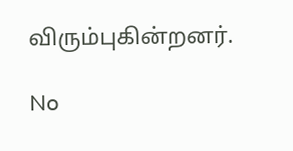விரும்புகின்றனர்.

No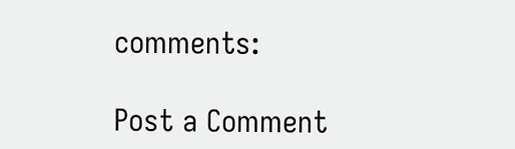comments:

Post a Comment